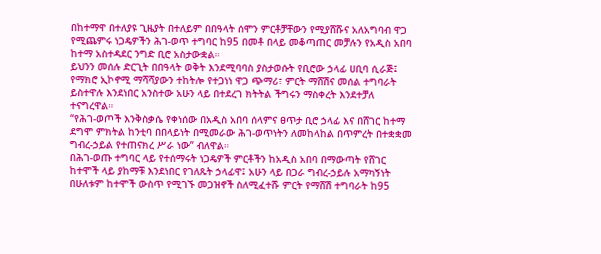በከተማዋ በተለያዩ ጊዜያት በተለይም በበዓላት ሰሞን ምርቶቻቸውን የሚያሸሹና አለአግባብ ዋጋ የሚጨምሩ ነጋዴዎችን ሕገ-ወጥ ተግባር ከ95 በመቶ በላይ መቆጣጠር መቻሉን የአዲስ አበባ ከተማ አስተዳደር ንግድ ቢሮ አስታውቋል።
ይህንን መሰሉ ድርጊት በበዓላት ወቅት እንደሚባባስ ያስታወሱት የቢሮው ኃላፊ ሀቢባ ሲራጅ፤ የማክሮ ኢኮኖሚ ማሻሻያውን ተከትሎ የተጋነነ ዋጋ ጭማሪ፣ ምርት ማሸሽና መሰል ተግባራት ይስተዋሉ እንደነበር አንስተው አሁን ላይ በተደረገ ክትትል ችግሩን ማስቀረት እንደተቻለ ተናግረዋል።
“የሕገ-ወጦች እንቅስቃሴ የቀነሰው በአዲስ አበባ ሰላምና ፀጥታ ቢሮ ኃላፊ እና በሸገር ከተማ ደግሞ ምክትል ከንቲባ በበላይነት በሚመራው ሕገ-ወጥነትን ለመከላከል በጥምረት በተቋቋመ ግብረ-ኃይል የተጠናክረ ሥራ ነው” ብለዋል።
በሕገ-ወጡ ተግባር ላይ የተሰማሩት ነጋዴዎች ምርቶችን ከአዲስ አበባ በማውጣት የሸገር ከተሞች ላይ ያከማቹ እንደነበር የገለጹት ኃላፊዋ፤ አሁን ላይ በጋራ ግብረ-ኃይሉ አማካኝነት በሁለቱም ከተሞች ውስጥ የሚገኙ መጋዝኖች ስለሚፈተሹ ምርት የማሸሽ ተግባራት ከ95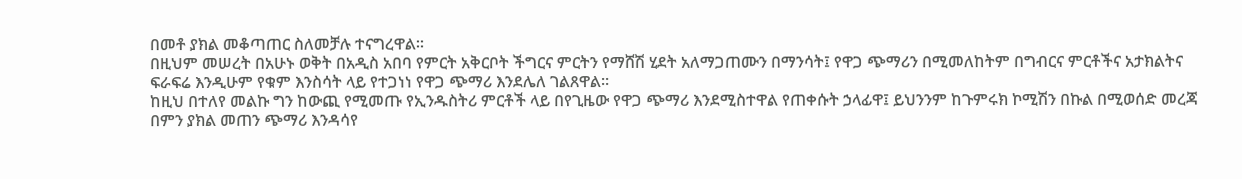በመቶ ያክል መቆጣጠር ስለመቻሉ ተናግረዋል።
በዚህም መሠረት በአሁኑ ወቅት በአዲስ አበባ የምርት አቅርቦት ችግርና ምርትን የማሸሽ ሂደት አለማጋጠሙን በማንሳት፤ የዋጋ ጭማሪን በሚመለከትም በግብርና ምርቶችና አታክልትና ፍራፍሬ እንዲሁም የቁም እንስሳት ላይ የተጋነነ የዋጋ ጭማሪ እንደሌለ ገልጸዋል።
ከዚህ በተለየ መልኩ ግን ከውጪ የሚመጡ የኢንዱስትሪ ምርቶች ላይ በየጊዜው የዋጋ ጭማሪ እንደሚስተዋል የጠቀሱት ኃላፊዋ፤ ይህንንም ከጉምሩክ ኮሚሽን በኩል በሚወሰድ መረጃ በምን ያክል መጠን ጭማሪ እንዳሳየ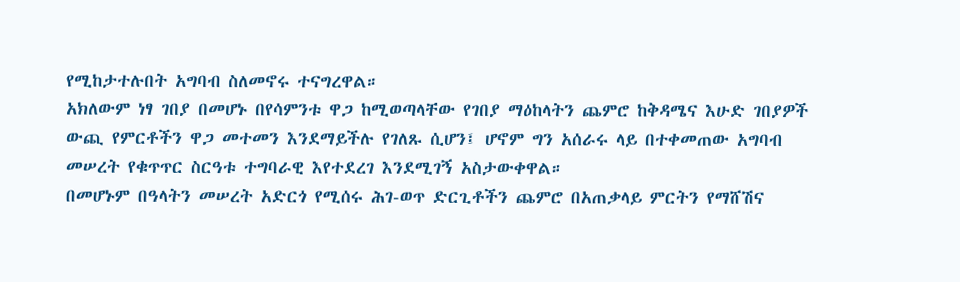የሚከታተሉበት አግባብ ስለመኖሩ ተናግረዋል።
አክለውም ነፃ ገበያ በመሆኑ በየሳምንቱ ዋጋ ከሚወጣላቸው የገበያ ማዕከላትን ጨምሮ ከቅዳሜና እሁድ ገበያዎች ውጪ የምርቶችን ዋጋ መተመን እንደማይችሉ የገለጹ ሲሆን፤ ሆኖም ግን አሰራሩ ላይ በተቀመጠው አግባብ መሠረት የቁጥጥር ስርዓቱ ተግባራዊ እየተደረገ እንደሚገኝ አስታውቀዋል።
በመሆኑም በዓላትን መሠረት አድርጎ የሚሰሩ ሕገ-ወጥ ድርጊቶችን ጨምሮ በአጠቃላይ ምርትን የማሸሽና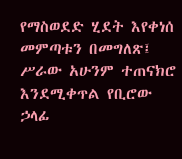የማስወደድ ሂደት እየቀነሰ መምጣቱን በመግለጽ፤ ሥራው አሁንም ተጠናክሮ እንደሚቀጥል የቢሮው ኃላፊ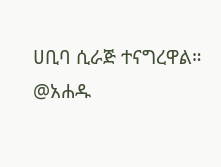ሀቢባ ሲራጅ ተናግረዋል።
@አሐዱ